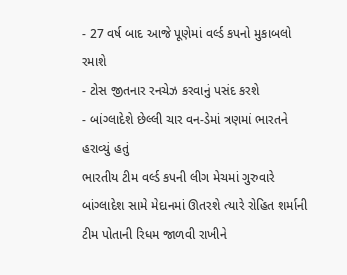- 27 વર્ષ બાદ આજે પૂણેમાં વર્લ્ડ કપનો મુકાબલો રમાશે
- ટોસ જીતનાર રનચેઝ કરવાનું પસંદ કરશે
- બાંગ્લાદેશે છેલ્લી ચાર વન-ડેમાં ત્રણમાં ભારતને હરાવ્યું હતું
ભારતીય ટીમ વર્લ્ડ કપની લીગ મેચમાં ગુરુવારે બાંગ્લાદેશ સામે મેદાનમાં ઊતરશે ત્યારે રોહિત શર્માની ટીમ પોતાની રિધમ જાળવી રાખીને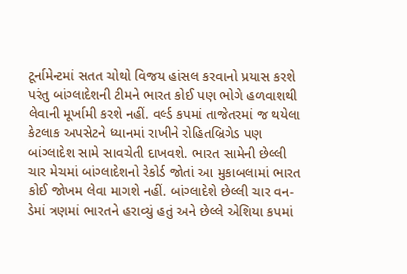ટૂર્નામેન્ટમાં સતત ચોથો વિજય હાંસલ કરવાનો પ્રયાસ કરશે પરંતુ બાંગ્લાદેશની ટીમને ભારત કોઈ પણ ભોગે હળવાશથી લેવાની મૂર્ખામી કરશે નહીં. વર્લ્ડ કપમાં તાજેતરમાં જ થયેલા કેટલાક અપસેટને ધ્યાનમાં રાખીને રોહિતબ્રિગેડ પણ બાંગ્લાદેશ સામે સાવચેતી દાખવશે. ભારત સામેની છેલ્લી ચાર મેચમાં બાંગ્લાદેશનો રેકોર્ડ જોતાં આ મુકાબલામાં ભારત કોઈ જોખમ લેવા માગશે નહીં. બાંગ્લાદેશે છેલ્લી ચાર વન-ડેમાં ત્રણમાં ભારતને હરાવ્યું હતું અને છેલ્લે એશિયા કપમાં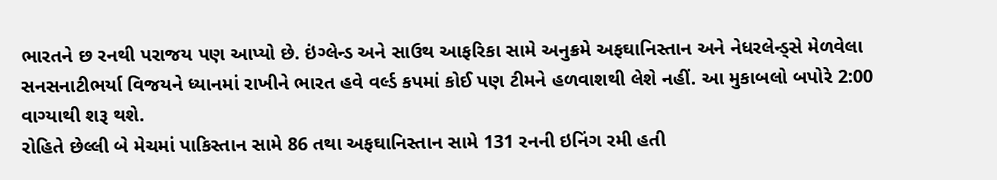ભારતને છ રનથી પરાજય પણ આપ્યો છે. ઇંગ્લેન્ડ અને સાઉથ આફરિકા સામે અનુક્રમે અફઘાનિસ્તાન અને નેધરલેન્ડ્સે મેળવેલા સનસનાટીભર્યા વિજયને ધ્યાનમાં રાખીને ભારત હવે વર્લ્ડ કપમાં કોઈ પણ ટીમને હળવાશથી લેશે નહીં. આ મુકાબલો બપોરે 2:00 વાગ્યાથી શરૂ થશે.
રોહિતે છેલ્લી બે મેચમાં પાકિસ્તાન સામે 86 તથા અફઘાનિસ્તાન સામે 131 રનની ઇનિંગ રમી હતી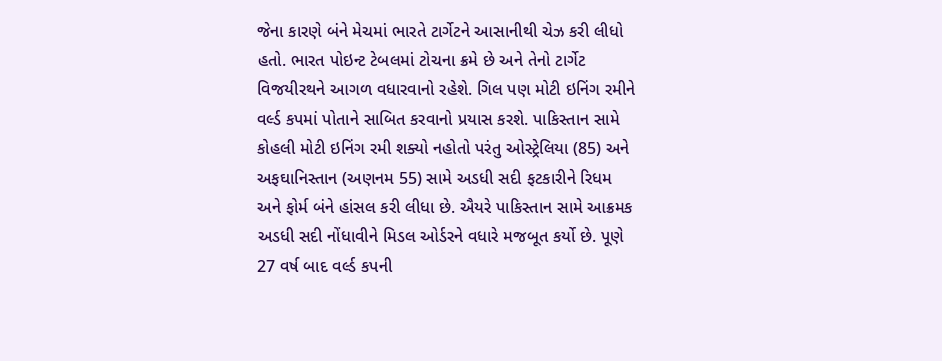જેના કારણે બંને મેચમાં ભારતે ટાર્ગેટને આસાનીથી ચેઝ કરી લીધો હતો. ભારત પોઇન્ટ ટેબલમાં ટોચના ક્રમે છે અને તેનો ટાર્ગેટ વિજયીરથને આગળ વધારવાનો રહેશે. ગિલ પણ મોટી ઇનિંગ રમીને વર્લ્ડ કપમાં પોતાને સાબિત કરવાનો પ્રયાસ કરશે. પાકિસ્તાન સામે કોહલી મોટી ઇનિંગ રમી શક્યો નહોતો પરંતુ ઓસ્ટ્રેલિયા (85) અને અફઘાનિસ્તાન (અણનમ 55) સામે અડધી સદી ફટકારીને રિધમ અને ફોર્મ બંને હાંસલ કરી લીધા છે. ઐયરે પાકિસ્તાન સામે આક્રમક અડધી સદી નોંધાવીને મિડલ ઓર્ડરને વધારે મજબૂત કર્યો છે. પૂણે 27 વર્ષ બાદ વર્લ્ડ કપની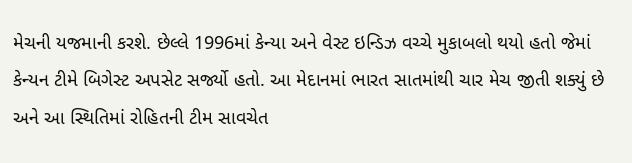મેચની યજમાની કરશે. છેલ્લે 1996માં કેન્યા અને વેસ્ટ ઇન્ડિઝ વચ્ચે મુકાબલો થયો હતો જેમાં કેન્યન ટીમે બિગેસ્ટ અપસેટ સર્જ્યો હતો. આ મેદાનમાં ભારત સાતમાંથી ચાર મેચ જીતી શક્યું છે અને આ સ્થિતિમાં રોહિતની ટીમ સાવચેત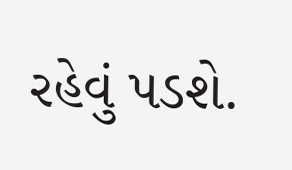રહેવું પડશે.